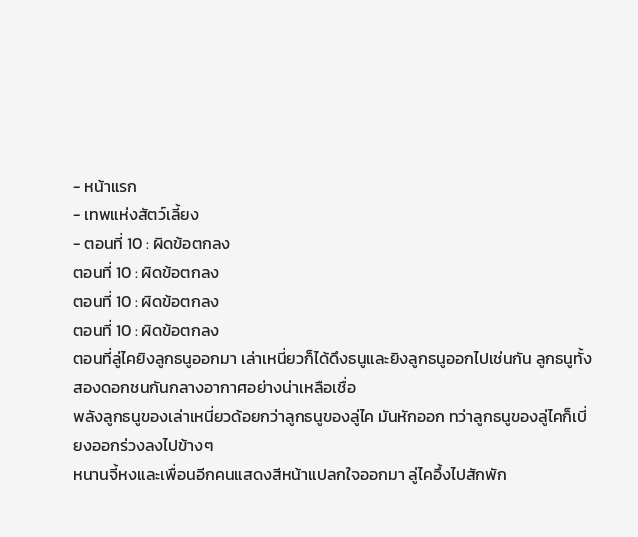- หน้าแรก
- เทพแห่งสัตว์เลี้ยง
- ตอนที่ 10 : ผิดข้อตกลง
ตอนที่ 10 : ผิดข้อตกลง
ตอนที่ 10 : ผิดข้อตกลง
ตอนที่ 10 : ผิดข้อตกลง
ตอนที่ลู่ไคยิงลูกธนูออกมา เล่าเหนี่ยวก็ได้ดึงธนูและยิงลูกธนูออกไปเช่นกัน ลูกธนูทั้งสองดอกชนกันกลางอากาศอย่างน่าเหลือเชื่อ
พลังลูกธนูของเล่าเหนี่ยวด้อยกว่าลูกธนูของลู่ไค มันหักออก ทว่าลูกธนูของลู่ไคก็เบี่ยงออกร่วงลงไปข้างๆ
หนานจี้หงและเพื่อนอีกคนแสดงสีหน้าแปลกใจออกมา ลู่ไคอึ้งไปสักพัก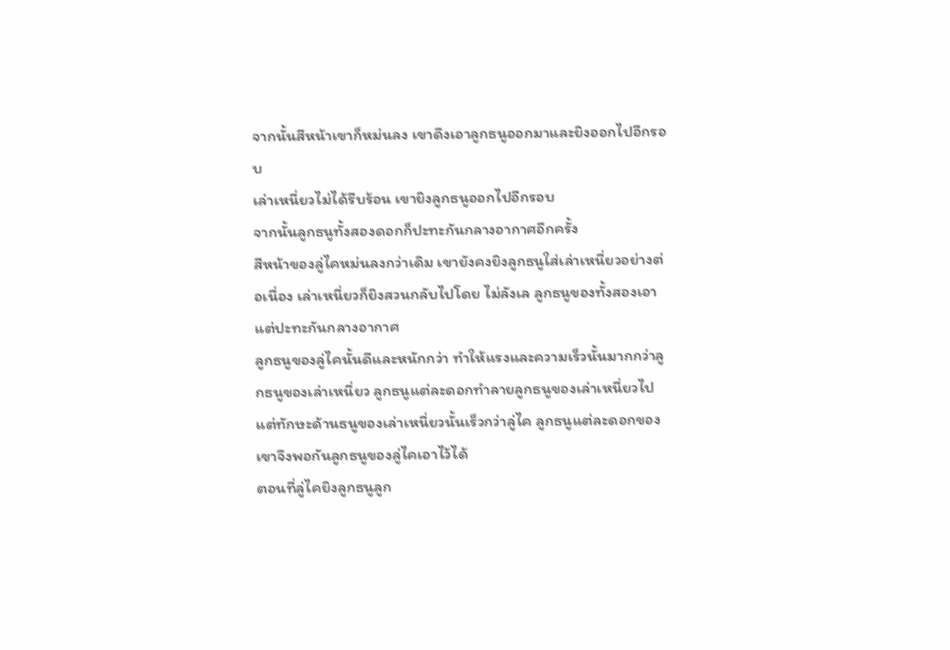จากนั้นสีหน้าเขาก็หม่นลง เขาดึงเอาลูกธนูออกมาและยิงออกไปอีกรอบ
เล่าเหนี่ยวไม่ได้รีบร้อน เขายิงลูกธนูออกไปอีกรอบ
จากนั้นลูกธนูทั้งสองดอกก็ปะทะกันกลางอากาศอีกครั้ง
สีหน้าของลู่ไคหม่นลงกว่าเดิม เขายังคงยิงลูกธนูใส่เล่าเหนี่ยวอย่างต่อเนื่อง เล่าเหนี่ยวก็ยิงสวนกลับไปโดย ไม่ลังเล ลูกธนูของทั้งสองเอาแต่ปะทะกันกลางอากาศ
ลูกธนูของลู่ไคนั้นดีและหนักกว่า ทำให้แรงและความเร็วนั้นมากกว่าลูกธนูของเล่าเหนี่ยว ลูกธนูแต่ละดอกทำลายลูกธนูของเล่าเหนี่ยวไป แต่ทักษะด้านธนูของเล่าเหนี่ยวนั้นเร็วกว่าลู่ไค ลูกธนูแต่ละดอกของเขาจึงพอกันลูกธนูของลู่ไคเอาไว้ได้
ตอนที่ลู่ไคยิงลูกธนูลูก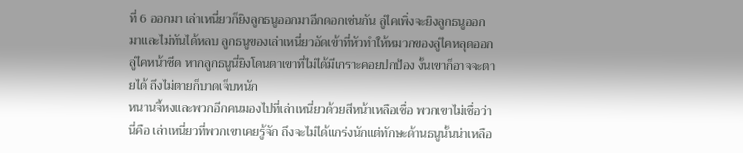ที่ 6 ออกมา เล่าเหนี่ยวก็ยิงลูกธนูออกมาอีกดอกเช่นกัน ลู่ไคเพิ่งจะยิงลูกธนูออกมาและไม่ทันได้หลบ ลูกธนูของเล่าเหนี่ยวอัดเข้าที่หัวทำให้หมวกของลู่ไคหลุดออก
ลู่ไคหน้าซีด หากลูกธนูนี่ยิงโดนตาเขาที่ไม่ได้มีเกราะคอยปกป้อง งั้นเขาก็อาจจะตายได้ ถึงไม่ตายก็บาดเจ็บหนัก
หนานจี้หงและพวกอีกคนมองไปที่เล่าเหนี่ยวด้วยสีหน้าเหลือเชื่อ พวกเขาไม่เชื่อว่านี่คือ เล่าเหนี่ยวที่พวกเขาเคยรู้จัก ถึงจะไม่ได้แกร่งนักแต่ทักษะด้านธนูนั้นน่าเหลือ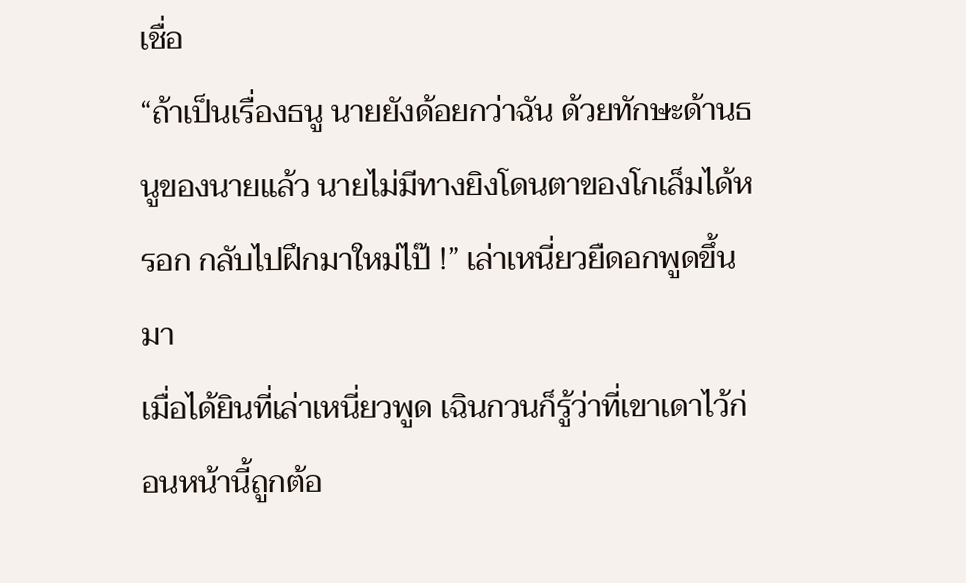เชื่อ
“ถ้าเป็นเรื่องธนู นายยังด้อยกว่าฉัน ด้วยทักษะด้านธนูของนายแล้ว นายไม่มีทางยิงโดนตาของโกเล็มได้หรอก กลับไปฝึกมาใหม่ไป๊ !” เล่าเหนี่ยวยืดอกพูดขึ้นมา
เมื่อได้ยินที่เล่าเหนี่ยวพูด เฉินกวนก็รู้ว่าที่เขาเดาไว้ก่อนหน้านี้ถูกต้อ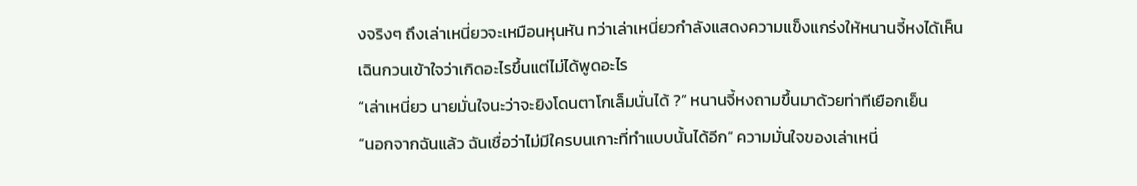งจริงๆ ถึงเล่าเหนี่ยวจะเหมือนหุนหัน ทว่าเล่าเหนี่ยวกำลังแสดงความแข็งแกร่งให้หนานจี้หงได้เห็น
เฉินกวนเข้าใจว่าเกิดอะไรขึ้นแต่ไม่ได้พูดอะไร
“เล่าเหนี่ยว นายมั่นใจนะว่าจะยิงโดนตาโกเล็มนั่นได้ ?” หนานจี้หงถามขึ้นมาด้วยท่าทีเยือกเย็น
“นอกจากฉันแล้ว ฉันเชื่อว่าไม่มีใครบนเกาะที่ทำแบบนั้นได้อีก” ความมั่นใจของเล่าเหนี่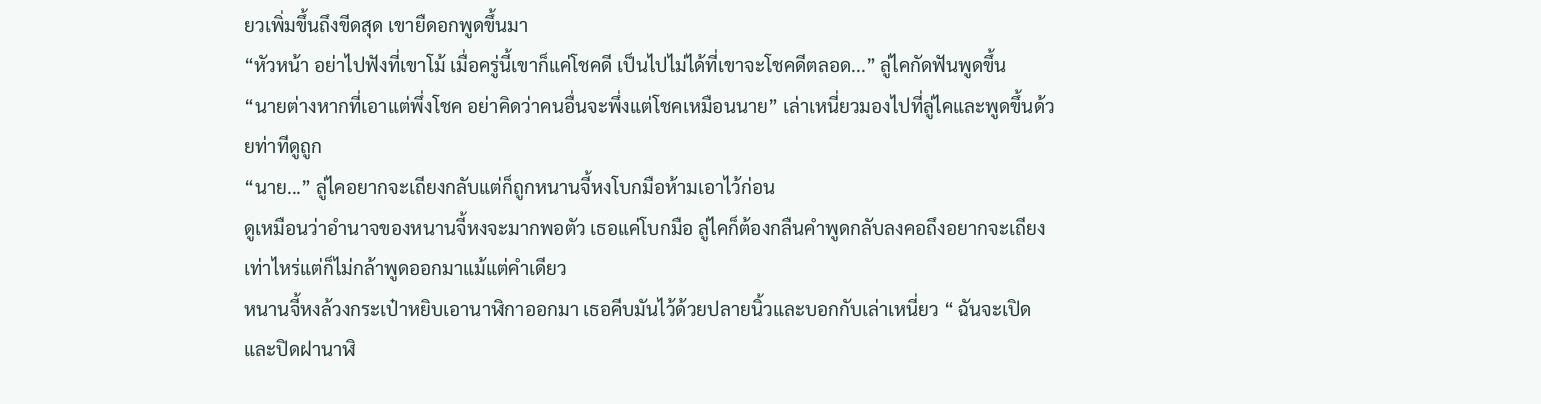ยวเพิ่มขึ้นถึงขีดสุด เขายืดอกพูดขึ้นมา
“หัวหน้า อย่าไปฟังที่เขาโม้ เมื่อครู่นี้เขาก็แค่โชคดี เป็นไปไม่ได้ที่เขาจะโชคดีตลอด...” ลู่ไคกัดฟันพูดขึ้น
“นายต่างหากที่เอาแต่พึ่งโชค อย่าคิดว่าคนอื่นจะพึ่งแต่โชคเหมือนนาย” เล่าเหนี่ยวมองไปที่ลู่ไคและพูดขึ้นด้วยท่าทีดูถูก
“นาย...” ลู่ไคอยากจะเถียงกลับแต่ก็ถูกหนานจี้หงโบกมือห้ามเอาไว้ก่อน
ดูเหมือนว่าอำนาจของหนานจี้หงจะมากพอตัว เธอแค่โบกมือ ลู่ไคก็ต้องกลืนคำพูดกลับลงคอถึงอยากจะเถียงเท่าไหร่แต่ก็ไม่กล้าพูดออกมาแม้แต่คำเดียว
หนานจี้หงล้วงกระเป๋าหยิบเอานาฬิกาออกมา เธอคีบมันไว้ด้วยปลายนิ้วและบอกกับเล่าเหนี่ยว “ ฉันจะเปิดและปิดฝานาฬิ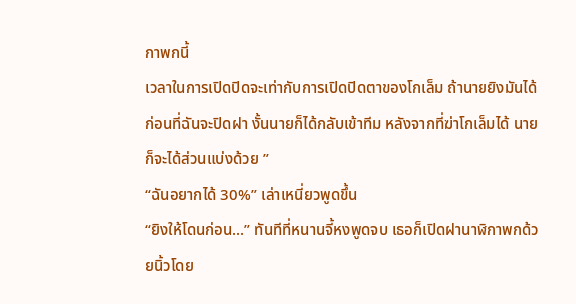กาพกนี้
เวลาในการเปิดปิดจะเท่ากับการเปิดปิดตาของโกเล็ม ถ้านายยิงมันได้ก่อนที่ฉันจะปิดฝา งั้นนายก็ได้กลับเข้าทีม หลังจากที่ฆ่าโกเล็มได้ นายก็จะได้ส่วนแบ่งด้วย ”
“ฉันอยากได้ 30%” เล่าเหนี่ยวพูดขึ้น
“ยิงให้โดนก่อน...” ทันทีที่หนานจี้หงพูดจบ เธอก็เปิดฝานาฬิกาพกด้วยนิ้วโดย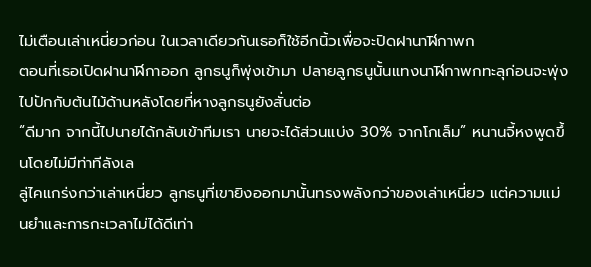ไม่เตือนเล่าเหนี่ยวก่อน ในเวลาเดียวกันเธอก็ใช้อีกนิ้วเพื่อจะปิดฝานาฬิกาพก
ตอนที่เธอเปิดฝานาฬิกาออก ลูกธนูก็พุ่งเข้ามา ปลายลูกธนูนั้นแทงนาฬิกาพกทะลุก่อนจะพุ่งไปปักกับต้นไม้ด้านหลังโดยที่หางลูกธนูยังสั่นต่อ
“ดีมาก จากนี้ไปนายได้กลับเข้าทีมเรา นายจะได้ส่วนแบ่ง 30% จากโกเล็ม” หนานจี้หงพูดขึ้นโดยไม่มีท่าทีลังเล
ลู่ไคแกร่งกว่าเล่าเหนี่ยว ลูกธนูที่เขายิงออกมานั้นทรงพลังกว่าของเล่าเหนี่ยว แต่ความแม่นยำและการกะเวลาไม่ได้ดีเท่า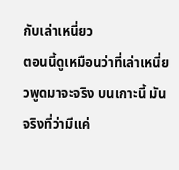กับเล่าเหนี่ยว
ตอนนี้ดูเหมือนว่าที่เล่าเหนี่ยวพูดมาจะจริง บนเกาะนี้ มันจริงที่ว่ามีแค่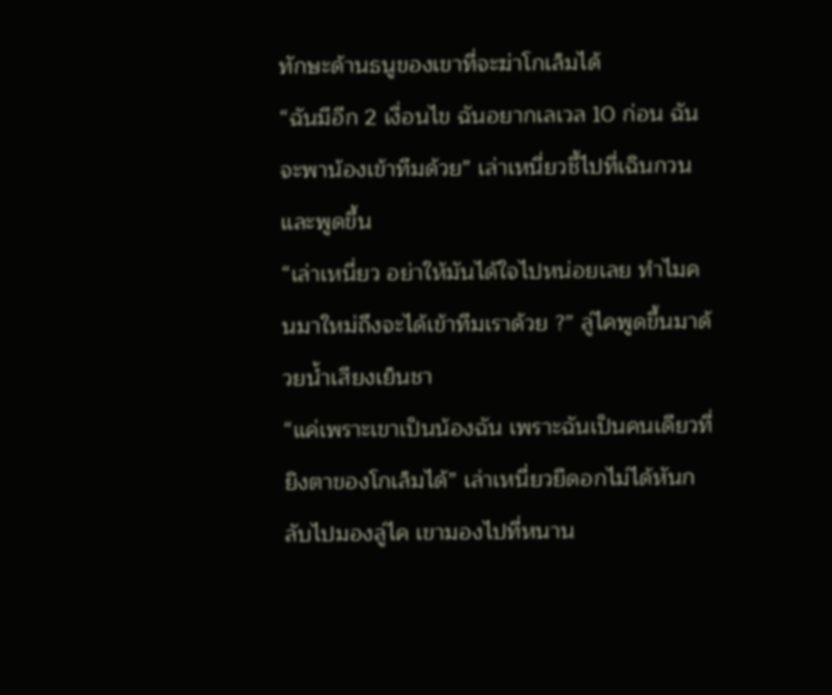ทักษะด้านธนูของเขาที่จะฆ่าโกเล็มได้
“ฉันมีอีก 2 เงื่อนไข ฉันอยากเลเวล 10 ก่อน ฉันจะพาน้องเข้าทีมด้วย” เล่าเหนี่ยวชี้ไปที่เฉินกวนและพูดขึ้น
“เล่าเหนี่ยว อย่าให้มันได้ใจไปหน่อยเลย ทำไมคนมาใหม่ถึงจะได้เข้าทีมเราด้วย ?” ลู่ไคพูดขึ้นมาด้วยน้ำเสียงเย็นชา
“แค่เพราะเขาเป็นน้องฉัน เพราะฉันเป็นคนเดียวที่ยิงตาของโกเล็มได้” เล่าเหนี่ยวยืดอกไม่ได้หันกลับไปมองลู่ไค เขามองไปที่หนาน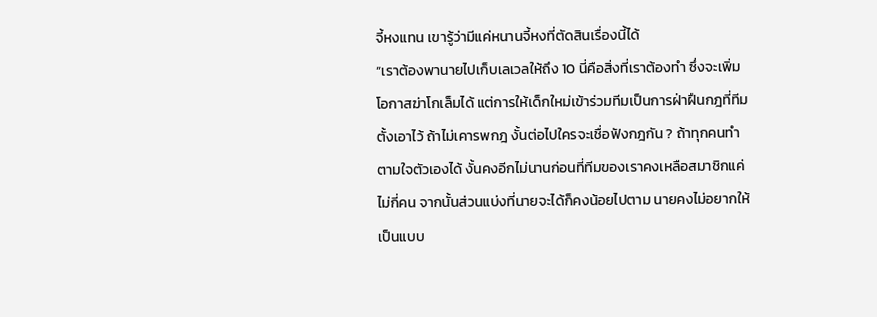จี้หงแทน เขารู้ว่ามีแค่หนานจี้หงที่ตัดสินเรื่องนี้ได้
“เราต้องพานายไปเก็บเลเวลให้ถึง 10 นี่คือสิ่งที่เราต้องทำ ซึ่งจะเพิ่มโอกาสฆ่าโกเล็มได้ แต่การให้เด็กใหม่เข้าร่วมทีมเป็นการฝ่าฝืนกฎที่ทีมตั้งเอาไว้ ถ้าไม่เคารพกฎ งั้นต่อไปใครจะเชื่อฟังกฎกัน ? ถ้าทุกคนทำตามใจตัวเองได้ งั้นคงอีกไม่นานก่อนที่ทีมของเราคงเหลือสมาชิกแค่ไม่กี่คน จากนั้นส่วนแบ่งที่นายจะได้ก็คงน้อยไปตาม นายคงไม่อยากให้เป็นแบบ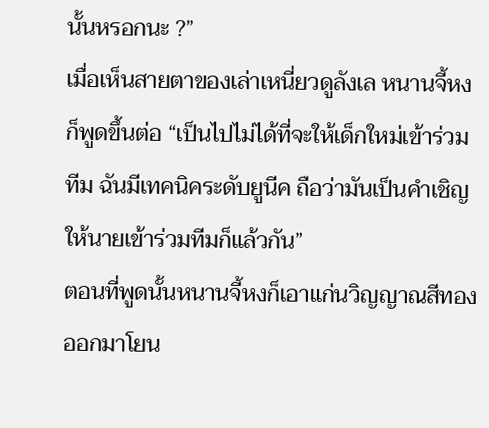นั้นหรอกนะ ?”
เมื่อเห็นสายตาของเล่าเหนี่ยวดูลังเล หนานจี้หงก็พูดขึ้นต่อ “เป็นไปไม่ได้ที่จะให้เด็กใหม่เข้าร่วมทีม ฉันมีเทคนิคระดับยูนีค ถือว่ามันเป็นคำเชิญให้นายเข้าร่วมทีมก็แล้วกัน”
ตอนที่พูดนั้นหนานจี้หงก็เอาแก่นวิญญาณสีทองออกมาโยน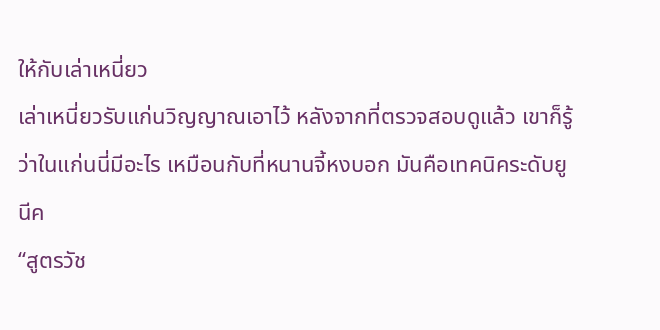ให้กับเล่าเหนี่ยว
เล่าเหนี่ยวรับแก่นวิญญาณเอาไว้ หลังจากที่ตรวจสอบดูแล้ว เขาก็รู้ว่าในแก่นนี่มีอะไร เหมือนกับที่หนานจี้หงบอก มันคือเทคนิคระดับยูนีค
“สูตรวัช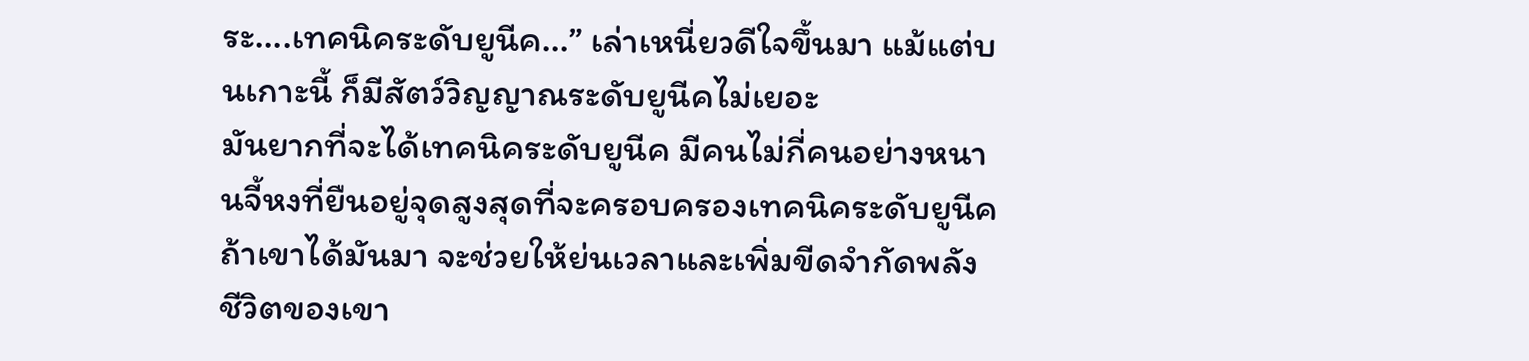ระ....เทคนิคระดับยูนีค...” เล่าเหนี่ยวดีใจขึ้นมา แม้แต่บนเกาะนี้ ก็มีสัตว์วิญญาณระดับยูนีคไม่เยอะ
มันยากที่จะได้เทคนิคระดับยูนีค มีคนไม่กี่คนอย่างหนานจี้หงที่ยืนอยู่จุดสูงสุดที่จะครอบครองเทคนิคระดับยูนีค ถ้าเขาได้มันมา จะช่วยให้ย่นเวลาและเพิ่มขีดจำกัดพลังชีวิตของเขา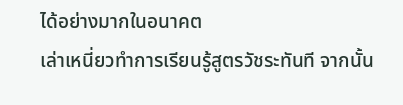ได้อย่างมากในอนาคต
เล่าเหนี่ยวทำการเรียนรู้สูตรวัชระทันที จากนั้น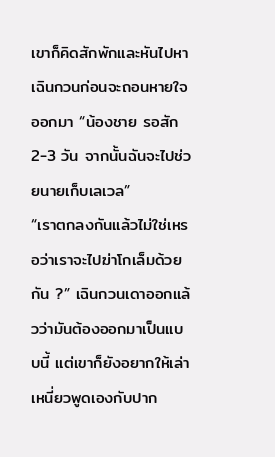เขาก็คิดสักพักและหันไปหาเฉินกวนก่อนจะถอนหายใจออกมา “น้องชาย รอสัก 2-3 วัน จากนั้นฉันจะไปช่วยนายเก็บเลเวล”
“เราตกลงกันแล้วไม่ใช่เหรอว่าเราจะไปฆ่าโกเล็มด้วยกัน ?” เฉินกวนเดาออกแล้วว่ามันต้องออกมาเป็นแบบนี้ แต่เขาก็ยังอยากให้เล่าเหนี่ยวพูดเองกับปาก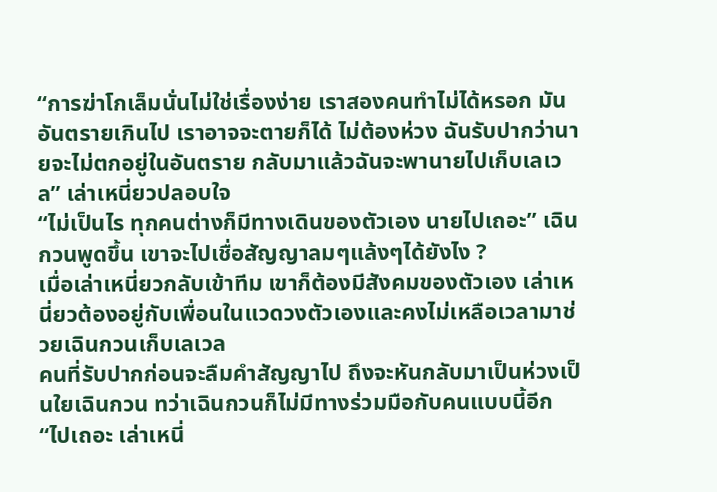“การฆ่าโกเล็มนั่นไม่ใช่เรื่องง่าย เราสองคนทำไม่ได้หรอก มันอันตรายเกินไป เราอาจจะตายก็ได้ ไม่ต้องห่วง ฉันรับปากว่านายจะไม่ตกอยู่ในอันตราย กลับมาแล้วฉันจะพานายไปเก็บเลเวล” เล่าเหนี่ยวปลอบใจ
“ไม่เป็นไร ทุกคนต่างก็มีทางเดินของตัวเอง นายไปเถอะ” เฉินกวนพูดขึ้น เขาจะไปเชื่อสัญญาลมๆแล้งๆได้ยังไง ?
เมื่อเล่าเหนี่ยวกลับเข้าทีม เขาก็ต้องมีสังคมของตัวเอง เล่าเหนี่ยวต้องอยู่กับเพื่อนในแวดวงตัวเองและคงไม่เหลือเวลามาช่วยเฉินกวนเก็บเลเวล
คนที่รับปากก่อนจะลืมคำสัญญาไป ถึงจะหันกลับมาเป็นห่วงเป็นใยเฉินกวน ทว่าเฉินกวนก็ไม่มีทางร่วมมือกับคนแบบนี้อีก
“ไปเถอะ เล่าเหนี่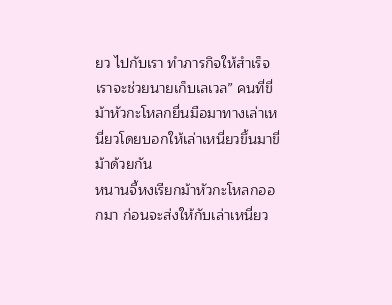ยว ไปกับเรา ทำภารกิจให้สำเร็จ เราจะช่วยนายเก็บเลเวล” คนที่ขี่ม้าหัวกะโหลกยื่นมือมาทางเล่าเหนี่ยวโดยบอกให้เล่าเหนี่ยวขึ้นมาขี่ม้าด้วยกัน
หนานจี้หงเรียกม้าหัวกะโหลกออกมา ก่อนจะส่งให้กับเล่าเหนี่ยว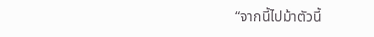“จากนี้ไปม้าตัวนี้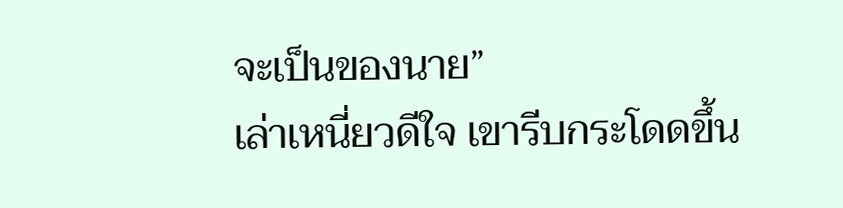จะเป็นของนาย”
เล่าเหนี่ยวดีใจ เขารีบกระโดดขึ้น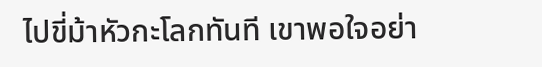ไปขี่ม้าหัวกะโลกทันที เขาพอใจอย่า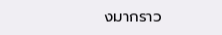งมากราว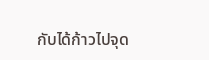กับได้ก้าวไปจุด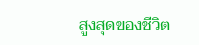สูงสุดของชีวิต